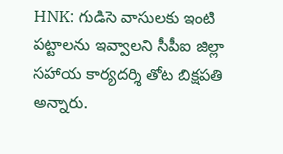HNK: గుడిసె వాసులకు ఇంటి పట్టాలను ఇవ్వాలని సీపీఐ జిల్లా సహాయ కార్యదర్శి తోట బిక్షపతి అన్నారు.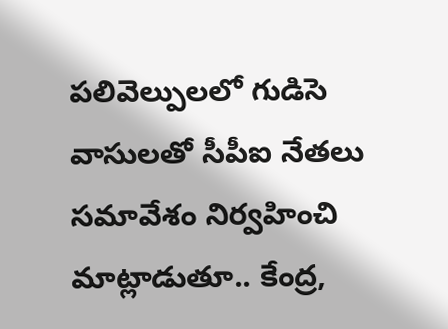పలివెల్పులలో గుడిసె వాసులతో సీపీఐ నేతలు సమావేశం నిర్వహించి మాట్లాడుతూ.. కేంద్ర,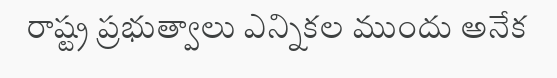రాష్ట్ర ప్రభుత్వాలు ఎన్నికల ముందు అనేక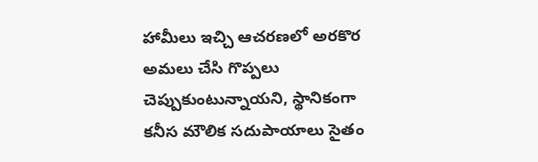హామీలు ఇచ్చి ఆచరణలో అరకొర అమలు చేసి గొప్పలు చెప్పుకుంటున్నాయని, స్థానికంగా కనీస మౌలిక సదుపాయాలు సైతం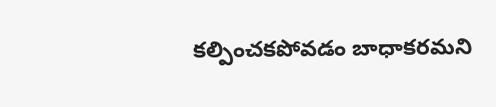కల్పించకపోవడం బాధాకరమని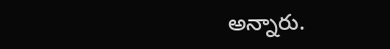అన్నారు.